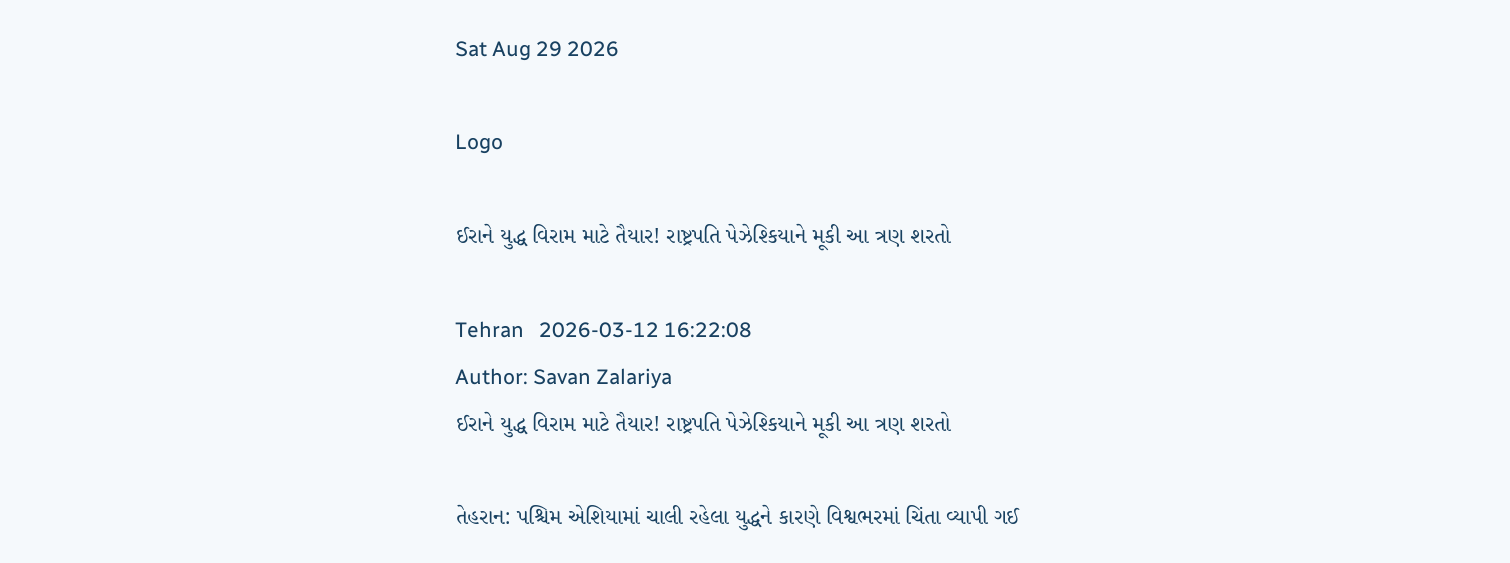Sat Aug 29 2026

Logo

ઈરાને યુદ્ધ વિરામ માટે તૈયાર! રાષ્ટ્રપતિ પેઝેશ્કિયાને મૂકી આ ત્રણ શરતો

Tehran   2026-03-12 16:22:08
Author: Savan Zalariya
ઈરાને યુદ્ધ વિરામ માટે તૈયાર! રાષ્ટ્રપતિ પેઝેશ્કિયાને મૂકી આ ત્રણ શરતો

તેહરાન: પશ્ચિમ એશિયામાં ચાલી રહેલા યુદ્ધને કારણે વિશ્વભરમાં ચિંતા વ્યાપી ગઈ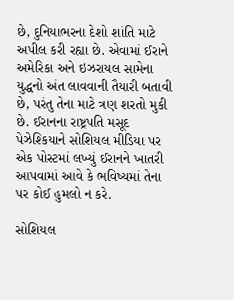છે, દુનિયાભરના દેશો શાંતિ માટે અપીલ કરી રહ્યા છે. એવામાં ઈરાને અમેરિકા અને ઇઝરાયલ સામેના યુદ્ધનો અંત લાવવાની તૈયારી બતાવી છે, પરંતુ તેના માટે ત્રણ શરતો મુકી છે. ઈરાનના રાષ્ટ્રપતિ મસૂદ પેઝેશ્કિયાને સોશિયલ મીડિયા પર એક પોસ્ટમાં લખ્યું ઈરાનને ખાતરી આપવામાં આવે કે ભવિષ્યમાં તેના પર કોઈ હુમલો ન કરે.

સોશિયલ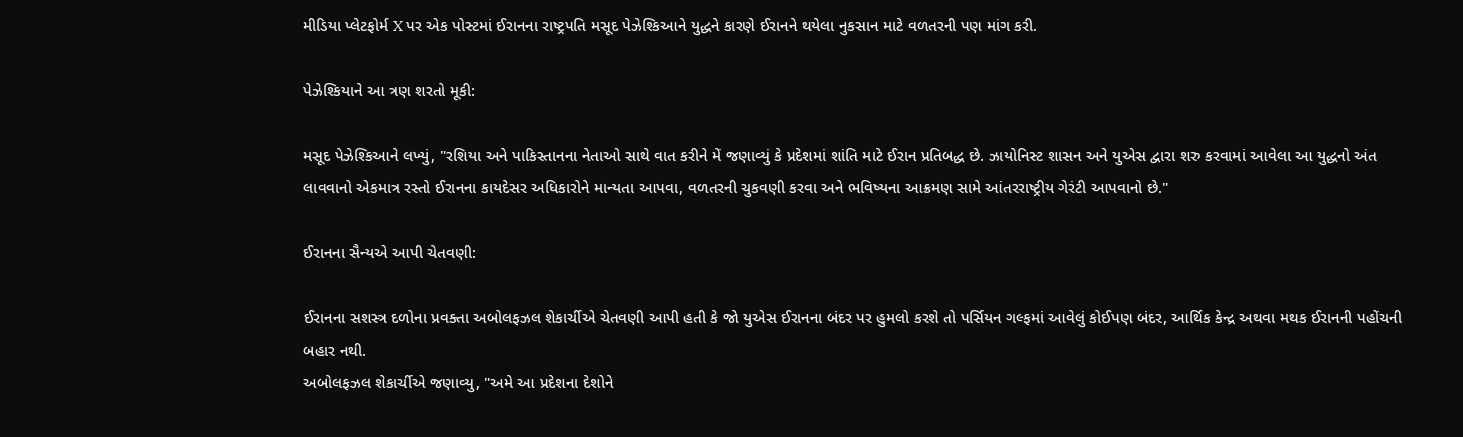મીડિયા પ્લેટફોર્મ X પર એક પોસ્ટમાં ઈરાનના રાષ્ટ્રપતિ મસૂદ પેઝેશ્કિઆને યુદ્ધને કારણે ઈરાનને થયેલા નુકસાન માટે વળતરની પણ માંગ કરી.

પેઝેશ્કિયાને આ ત્રણ શરતો મૂકી:

મસૂદ પેઝેશ્કિઆને લખ્યું, "રશિયા અને પાકિસ્તાનના નેતાઓ સાથે વાત કરીને મેં જણાવ્યું કે પ્રદેશમાં શાંતિ માટે ઈરાન પ્રતિબદ્ધ છે. ઝાયોનિસ્ટ શાસન અને યુએસ દ્વારા શરુ કરવામાં આવેલા આ યુદ્ધનો અંત લાવવાનો એકમાત્ર રસ્તો ઈરાનના કાયદેસર અધિકારોને માન્યતા આપવા, વળતરની ચુકવણી કરવા અને ભવિષ્યના આક્રમણ સામે આંતરરાષ્ટ્રીય ગેરંટી આપવાનો છે."

ઈરાનના સૈન્યએ આપી ચેતવણી:

ઈરાનના સશસ્ત્ર દળોના પ્રવક્તા અબોલફઝલ શેકાર્ચીએ ચેતવણી આપી હતી કે જો યુએસ ઈરાનના બંદર પર હુમલો કરશે તો પર્સિયન ગલ્ફમાં આવેલું કોઈપણ બંદર, આર્થિક કેન્દ્ર અથવા મથક ઈરાનની પહોંચની બહાર નથી.
અબોલફઝલ શેકાર્ચીએ જણાવ્યુ, "અમે આ પ્રદેશના દેશોને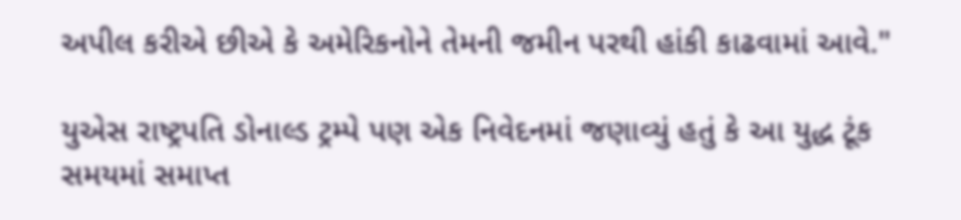અપીલ કરીએ છીએ કે અમેરિકનોને તેમની જમીન પરથી હાંકી કાઢવામાં આવે."

યુએસ રાષ્ટ્રપતિ ડોનાલ્ડ ટ્રમ્પે પણ એક નિવેદનમાં જણાવ્યું હતું કે આ યુદ્ધ ટૂંક સમયમાં સમાપ્ત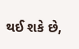થઈ શકે છે,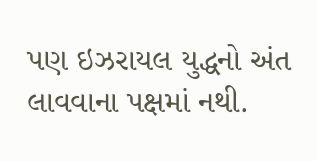પણ ઇઝરાયલ યુદ્ધનો અંત લાવવાના પક્ષમાં નથી.